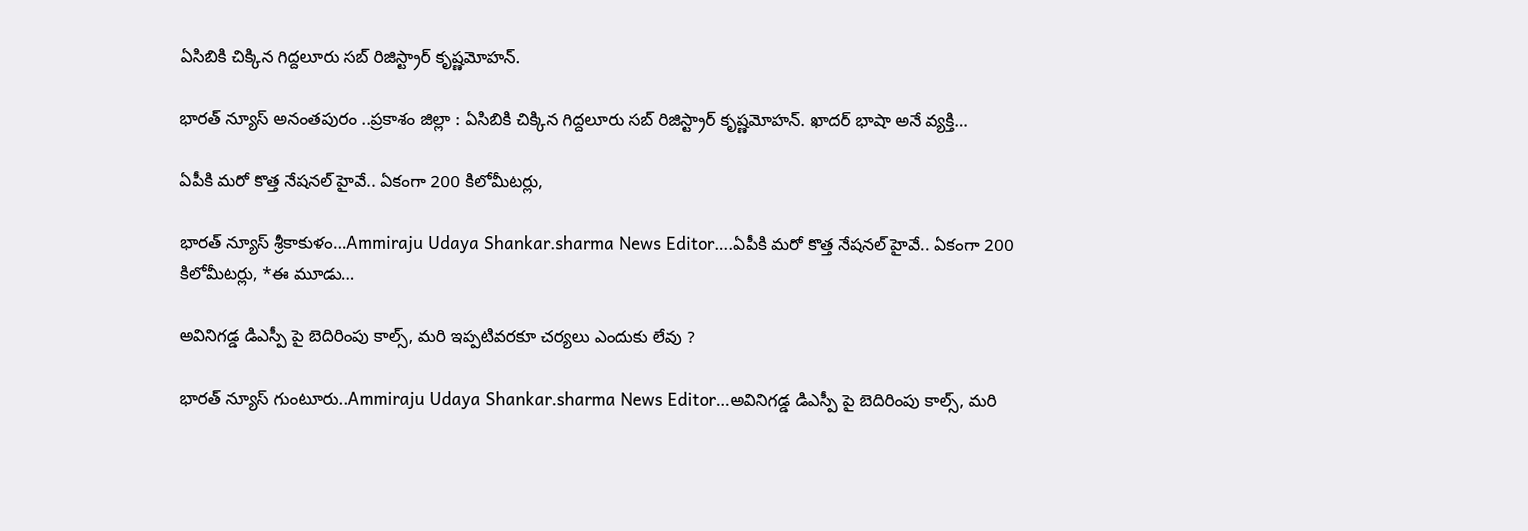ఏసిబికి చిక్కిన గిద్దలూరు సబ్ రిజిస్ట్రార్ కృష్ణమోహన్.

భారత్ న్యూస్ అనంతపురం ..ప్రకాశం జిల్లా : ఏసిబికి చిక్కిన గిద్దలూరు సబ్ రిజిస్ట్రార్ కృష్ణమోహన్. ఖాదర్ భాషా అనే వ్యక్తి…

ఏపీకి మరో కొత్త నేషనల్ హైవే.. ఏకంగా 200 కిలోమీటర్లు,

భారత్ న్యూస్ శ్రీకాకుళం…Ammiraju Udaya Shankar.sharma News Editor….ఏపీకి మరో కొత్త నేషనల్ హైవే.. ఏకంగా 200 కిలోమీటర్లు, *ఈ మూడు…

అవినిగడ్డ డిఎస్పీ పై బెదిరింపు కాల్స్, మరి ఇప్పటివరకూ చర్యలు ఎందుకు లేవు ?

భారత్ న్యూస్ గుంటూరు..Ammiraju Udaya Shankar.sharma News Editor…అవినిగడ్డ డిఎస్పీ పై బెదిరింపు కాల్స్, మరి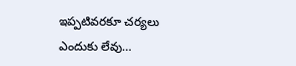ఇప్పటివరకూ చర్యలు ఎందుకు లేవు…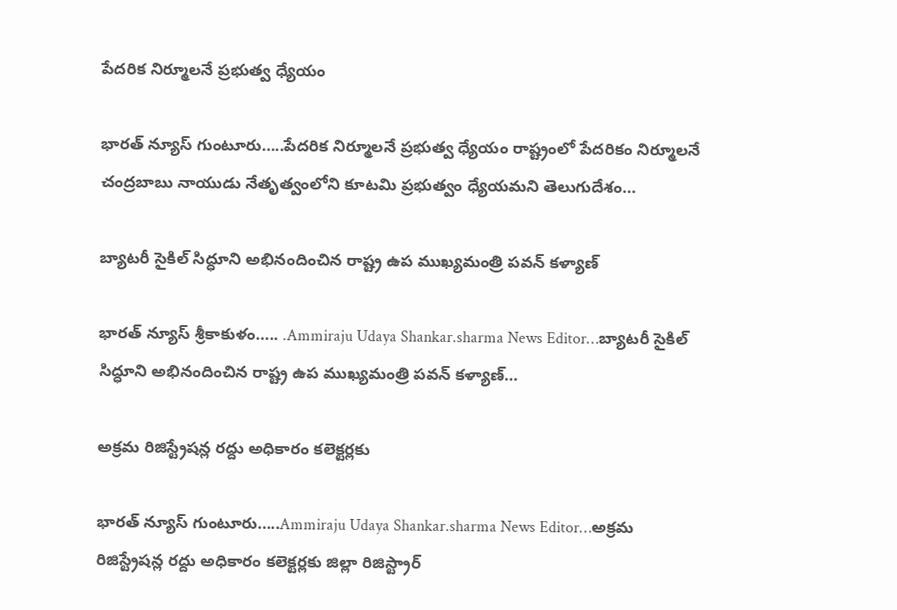పేదరిక నిర్మూలనే ప్రభుత్వ ధ్యేయం

భారత్ న్యూస్ గుంటూరు…..పేదరిక నిర్మూలనే ప్రభుత్వ ధ్యేయం రాష్ట్రంలో పేదరికం నిర్మూలనే చంద్రబాబు నాయుడు నేతృత్వంలోని కూటమి ప్రభుత్వం ధ్యేయమని తెలుగుదేశం…

బ్యాటరీ సైకిల్ సిద్ధూని అభినందించిన రాష్ట్ర ఉప ముఖ్యమంత్రి పవన్ కళ్యాణ్

భారత్ న్యూస్ శ్రీకాకుళం….. .Ammiraju Udaya Shankar.sharma News Editor…బ్యాటరీ సైకిల్ సిద్ధూని అభినందించిన రాష్ట్ర ఉప ముఖ్యమంత్రి పవన్ కళ్యాణ్…

అక్రమ రిజిస్ట్రేషన్ల రద్దు అధికారం కలెక్టర్లకు

భారత్ న్యూస్ గుంటూరు…..Ammiraju Udaya Shankar.sharma News Editor…అక్రమ రిజిస్ట్రేషన్ల రద్దు అధికారం కలెక్టర్లకు జిల్లా రిజిస్ట్రార్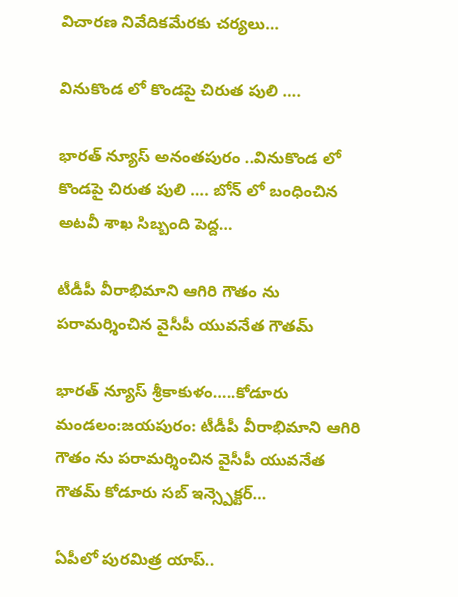విచారణ నివేదికమేరకు చర్యలు…

వినుకొండ లో కొండపై చిరుత పులి ….

భారత్ న్యూస్ అనంతపురం ..వినుకొండ లో కొండపై చిరుత పులి …. బోన్ లో బంధించిన అటవీ శాఖ సిబ్బంది పెద్ద…

టీడీపీ వీరాభిమాని ఆగిరి గౌతం ను పరామర్శించిన వైసీపీ యువనేత గౌతమ్

భారత్ న్యూస్ శ్రీకాకుళం…..కోడూరు మండలం:జయపురం: టీడీపీ వీరాభిమాని ఆగిరి గౌతం ను పరామర్శించిన వైసీపీ యువనేత గౌతమ్ కోడూరు సబ్ ఇన్స్పెక్టర్…

ఏపీలో పురమిత్ర యాప్..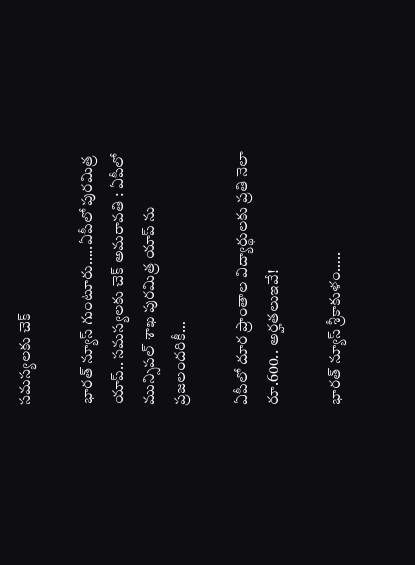సమస్యలకు చెక్

భారత్ న్యూస్ గుంటూరు…..ఏపీలో పురమిత్ర యాప్.. సమస్యలకు చెక్ అమరావతి : ఏపీలో మున్సిపల్ శాఖ పురమిత్ర యాప్ ను ప్రజలందరికీ…

ఏపీలో దూర ప్రాంతాల విద్యార్థులకు ప్రతి నెలా రూ.600.. అర్హతలుఇవే!

భారత్ న్యూస్ శ్రీకాకుళం…..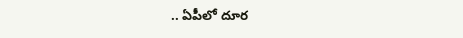.. ఏపీలో దూర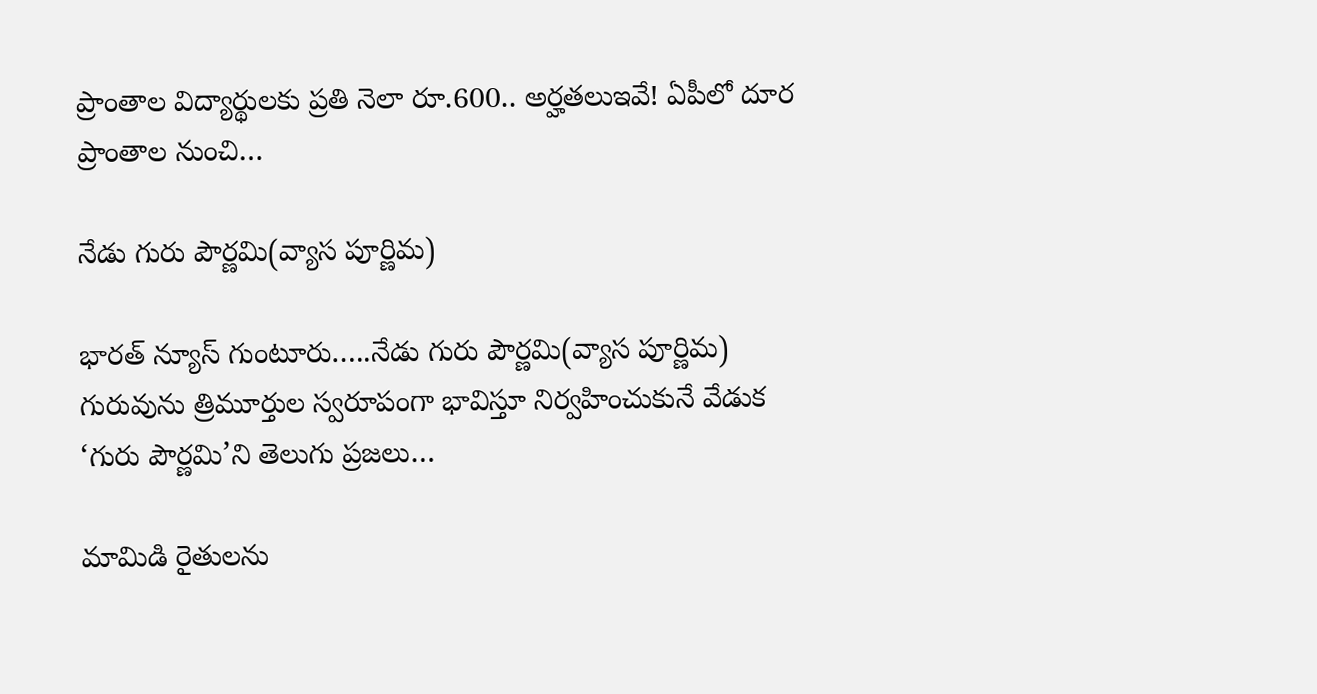ప్రాంతాల విద్యార్థులకు ప్రతి నెలా రూ.600.. అర్హతలుఇవే! ఏపీలో దూర ప్రాంతాల నుంచి…

నేడు గురు పౌర్ణమి(వ్యాస పూర్ణిమ)

భారత్ న్యూస్ గుంటూరు…..నేడు గురు పౌర్ణమి(వ్యాస పూర్ణిమ) గురువును త్రిమూర్తుల స్వరూపంగా భావిస్తూ నిర్వహించుకునే వేడుక ‘గురు పౌర్ణమి’ని తెలుగు ప్రజలు…

మామిడి రైతులను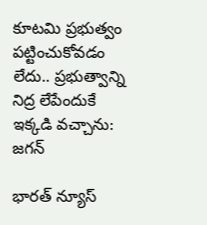కూటమి ప్రభుత్వం పట్టించుకోవడం లేదు.. ప్రభుత్వాన్ని నిద్ర లేపేందుకే ఇక్కడి వచ్చాను: జగన్

భారత్ న్యూస్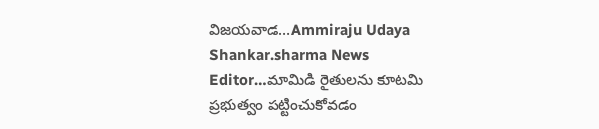విజయవాడ…Ammiraju Udaya Shankar.sharma News Editor…మామిడి రైతులను కూటమి ప్రభుత్వం పట్టించుకోవడం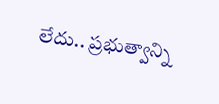లేదు.. ప్రభుత్వాన్ని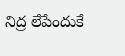నిద్ర లేపేందుకే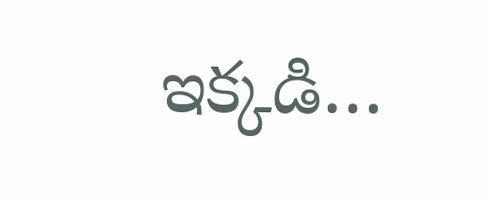ఇక్కడి…